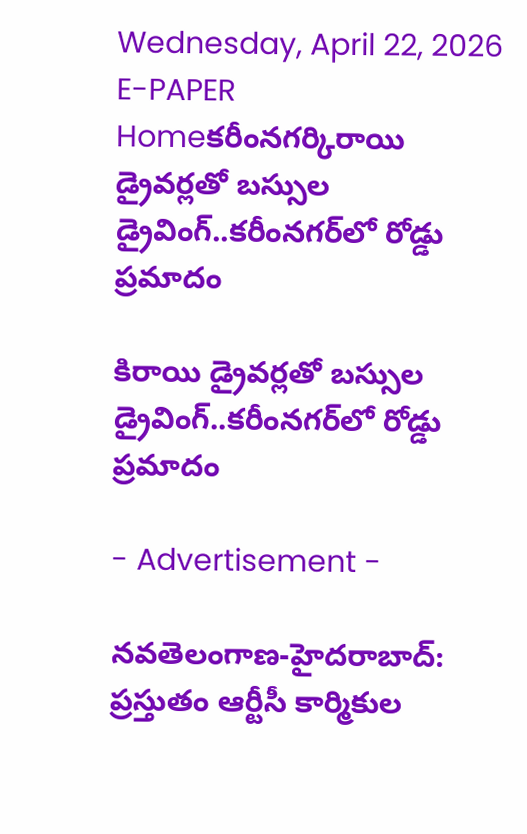Wednesday, April 22, 2026
E-PAPER
Homeకరీంనగర్కిరాయి డ్రైవ‌ర్ల‌తో బ‌స్సుల డ్రైవింగ్..క‌రీంన‌గ‌ర్‌లో రోడ్డు ప్ర‌మాదం

కిరాయి డ్రైవ‌ర్ల‌తో బ‌స్సుల డ్రైవింగ్..క‌రీంన‌గ‌ర్‌లో రోడ్డు ప్ర‌మాదం

- Advertisement -

న‌వ‌తెలంగాణ‌-హైద‌రాబాద్: ప్ర‌స్తుతం ఆర్టీసీ కార్మికుల‌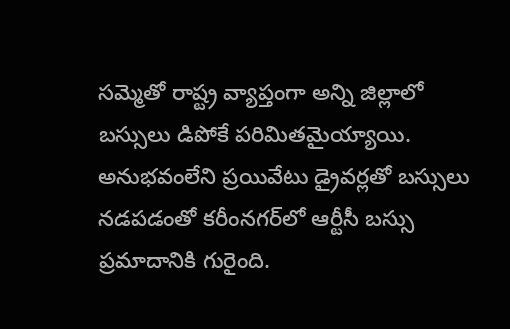స‌మ్మెతో రాష్ట్ర వ్యాప్తంగా అన్ని జిల్లాలో బ‌స్సులు డిపోకే ప‌రిమిత‌మైయ్యాయి. అనుభ‌వంలేని ప్ర‌యివేటు డ్రైవ‌ర్ల‌తో బ‌స్సులు న‌డ‌ప‌డంతో కరీంనగర్‌లో ఆర్టీసీ బస్సు ప్రమాదానికి గురైంది.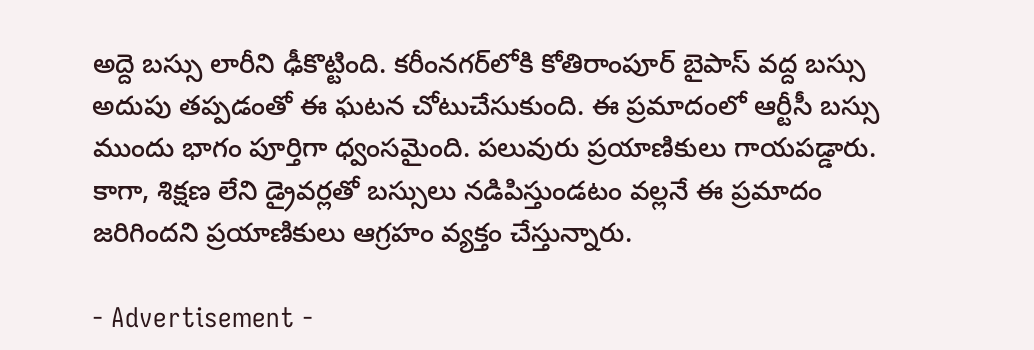అద్దె బస్సు లారీని ఢీకొట్టింది. కరీంనగర్‌లోకి కోతిరాంపూర్ బైపాస్ వద్ద బస్సు అదుపు తప్పడంతో ఈ ఘటన చోటుచేసుకుంది. ఈ ప్రమాదంలో ఆర్టీసీ బస్సు ముందు భాగం పూర్తిగా ధ్వంసమైంది. పలువురు ప్రయాణికులు గాయపడ్డారు. కాగా, శిక్షణ లేని డ్రైవర్లతో బస్సులు నడిపిస్తుండటం వల్లనే ఈ ప్రమాదం జరిగిందని ప్రయాణికులు ఆగ్రహం వ్యక్తం చేస్తున్నారు.

- Advertisement -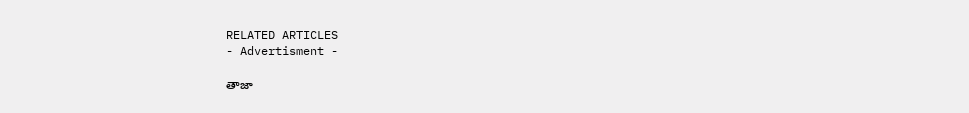RELATED ARTICLES
- Advertisment -

తాజా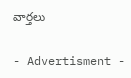వార్తలు

- Advertisment -